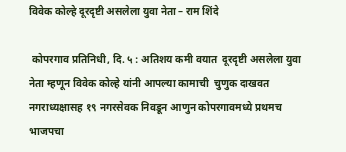विवेक कोल्हे दूरदृष्टी असलेला युवा नेता – राम शिंदे

 कोपरगाव प्रतिनिधी, दि. ५ : अतिशय कमी वयात  दूरदृष्टी असलेला युवा नेता म्हणून विवेक कोल्हे यांनी आपल्या कामाची  चुणुक दाखवत नगराध्यक्षासह १९ नगरसेवक निवडून आणुन कोपरगावमध्ये प्रथमच भाजपचा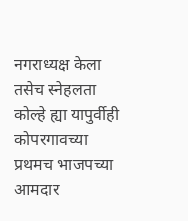नगराध्यक्ष केला तसेच स्नेहलता कोल्हे ह्या यापुर्वीही कोपरगावच्या प्रथमच भाजपच्या आमदार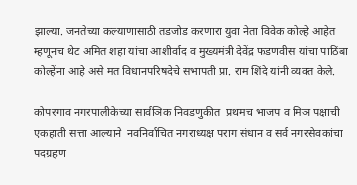झाल्या. जनतेच्या कल्याणासाठी तडजोड करणारा युवा नेता विवेक कोल्हे आहेत म्हणूनच थेट अमित शहा यांचा आशीर्वाद व मुख्यमंत्री देवेंद्र फडणवीस यांचा पाठिंबा कोल्हेंना आहे असे मत विधानपरिषदेचे सभापती प्रा. राम शिंदे यांनी व्यक्त केले.

कोपरगाव नगरपालीकेच्या सार्वञिक निवडणुकीत  प्रथमच भाजप व मिञ पक्षाची एकहाती सत्ता आल्याने  नवनिर्वाचित नगराध्यक्ष पराग संधान व सर्व नगरसेवकांचा पदग्रहण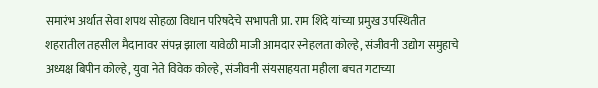समारंभ अर्थात सेवा शपथ सोहळा विधान परिषदेचे सभापती प्रा. राम शिंदे यांच्या प्रमुख उपस्थितीत शहरातील तहसील मैदानावर संपन्न झाला यावेळी माजी आमदार स्नेहलता कोल्हे, संजीवनी उद्योग समुहाचे अध्यक्ष बिपीन कोल्हे, युवा नेते विवेक कोल्हे, संजीवनी संयसाहयता महीला बचत गटाच्या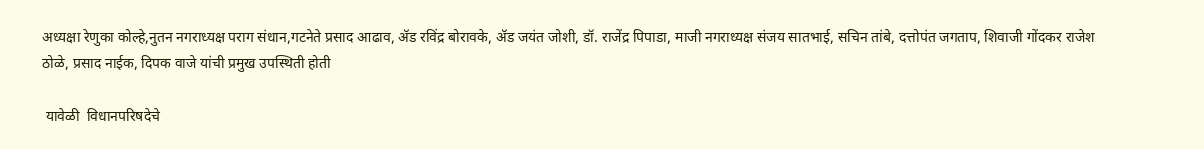अध्यक्षा रेणुका कोल्हे,नुतन नगराध्यक्ष पराग संधान,गटनेते प्रसाद आढाव, ॲड रविंद्र बोरावके, ॲड जयंत जोशी, डॉ. राजेंद्र पिपाडा, माजी नगराध्यक्ष संजय सातभाई, सचिन तांबे, दत्तोपंत जगताप, शिवाजी गोंदकर राजेश ठोळे, प्रसाद नाईक, दिपक वाजे यांची प्रमुख उपस्थिती होती

 यावेळी  विधानपरिषदेचे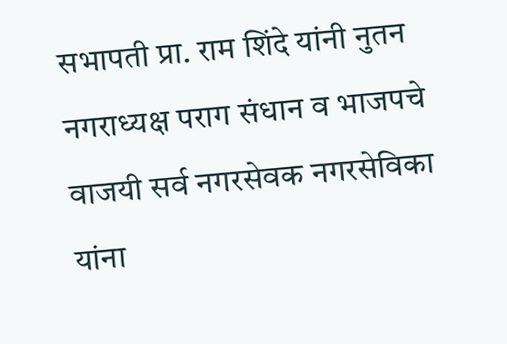सभापती प्रा. राम शिंदे यांनी नुतन नगराध्यक्ष पराग संधान व भाजपचे वाजयी सर्व नगरसेवक नगरसेविका यांना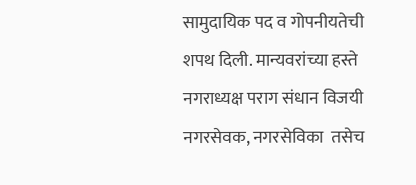सामुदायिक पद व गोपनीयतेची शपथ दिली. मान्यवरांच्या हस्ते नगराध्यक्ष पराग संधान विजयी  नगरसेवक, नगरसेविका  तसेच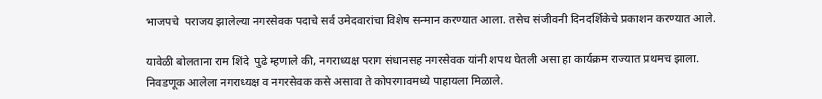भाजपचे  पराजय झालेल्या नगरसेवक पदाचे सर्व उमेदवारांचा विशेष सन्मान करण्यात आला. तसेच संजीवनी दिनदर्शिकेचे प्रकाशन करण्यात आले.

यावेळी बोलताना राम शिंदे  पुढे म्हणाले की, नगराध्यक्ष पराग संधानसह नगरसेवक यांनी शपथ घेतली असा हा कार्यक्रम राज्यात प्रथमच झाला.  निवडणूक आलेला नगराध्यक्ष व नगरसेवक कसे असावा ते कोपरगावमध्ये पाहायला मिळाले.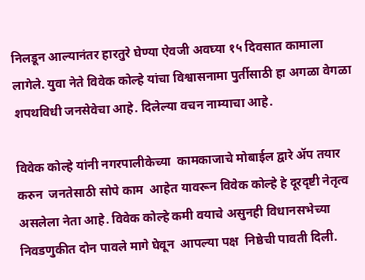निलडून आल्यानंतर हारतुरे घेण्या ऐवजी अवघ्या १५ दिवसात कामाला लागेले. युवा नेते विवेक कोल्हे यांचा विश्वासनामा पुर्तीसाठी हा अगळा वेगळा शपथविधी जनसेवेचा आहे. दिलेल्या वचन नाम्याचा आहे.

विवेक कोल्हे यांनी नगरपालीकेच्या  कामकाजाचे मोबाईल द्वारे ॲप तयार करुन  जनतेसाठी सोपे काम  आहेत यावरून विवेक कोल्हे हे दूरदृष्टी नेतृत्व असलेला नेता आहे. विवेक कोल्हे कमी वयाचे असुनही विधानसभेच्या निवडणुकीत दोन पावले मागे घेवून  आपल्या पक्ष  निष्ठेची पावती दिली.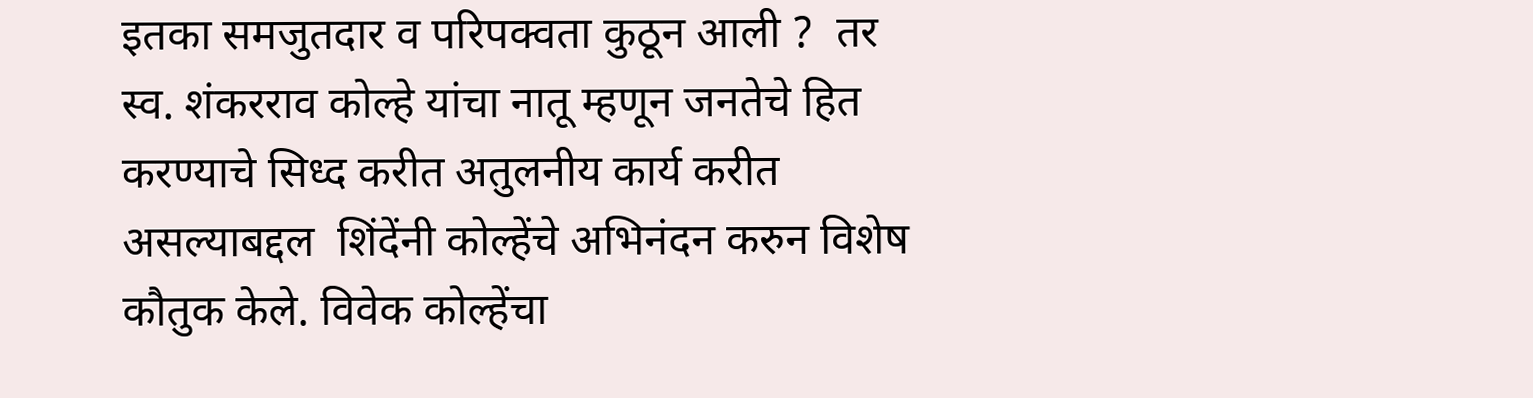इतका समजुतदार व परिपक्वता कुठून आली ?  तर स्व. शंकरराव कोल्हे यांचा नातू म्हणून जनतेचे हित करण्याचे सिध्द करीत अतुलनीय कार्य करीत असल्याबद्दल  शिंदेंनी कोल्हेंचे अभिनंदन करुन विशेष कौतुक केले. विवेक कोल्हेंचा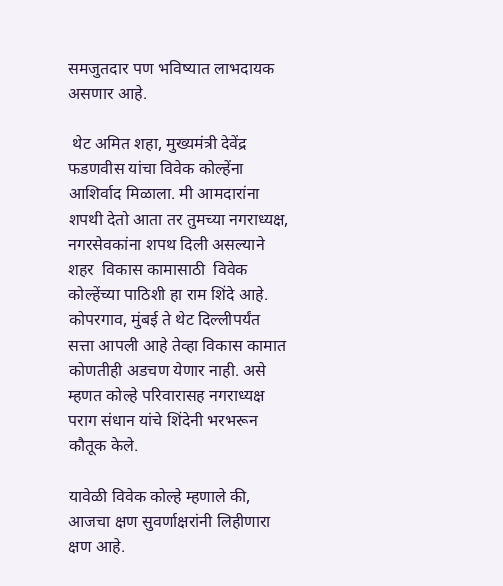समजुतदार पण भविष्यात लाभदायक असणार आहे.

 थेट अमित शहा, मुख्यमंत्री देवेंद्र फडणवीस यांचा विवेक कोल्हेंना आशिर्वाद मिळाला. मी आमदारांना शपथी देतो आता तर तुमच्या नगराध्यक्ष, नगरसेवकांना शपथ दिली असल्याने शहर  विकास कामासाठी  विवेक कोल्हेंच्या पाठिशी हा राम शिंदे आहे. कोपरगाव, मुंबई ते थेट दिल्लीपर्यंत सत्ता आपली आहे तेव्हा विकास कामात कोणतीही अडचण येणार नाही. असे म्हणत कोल्हे परिवारासह नगराध्यक्ष पराग संधान यांचे शिंदेनी भरभरून कौतूक केले.

यावेळी विवेक कोल्हे म्हणाले की, आजचा क्षण सुवर्णाक्षरांनी लिहीणारा क्षण आहे.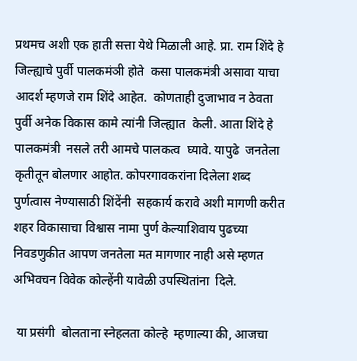प्रथमच अशी एक हाती सत्ता येथे मिळाली आहे. प्रा. राम शिंदे हे जिल्ह्याचे पुर्वी पालकमंञी होते  कसा पालकमंत्री असावा याचा आदर्श म्हणजे राम शिंदे आहेत.  कोणताही दुजाभाव न ठेवता पुर्वी अनेक विकास कामे त्यांनी जिल्ह्यात  केली. आता शिंदे हे पालकमंत्री  नसले तरी आमचे पालकत्व  घ्यावे. यापुढे  जनतेला कृतीतून बोलणार आहोत. कोपरगावकरांना दिलेला शब्द पुर्णत्वास नेण्यासाठी शिंदेंनी  सहकार्य करावे अशी मागणी करीत शहर विकासाचा विश्वास नामा पुर्ण केल्याशिवाय पुढच्या निवडणुकीत आपण जनतेला मत मागणार नाही असे म्हणत अभिवचन विवेक कोल्हेंनी यावेळी उपस्थितांना  दिले.

 या प्रसंगी  बोलताना स्नेहलता कोल्हे  म्हणाल्या की, आजचा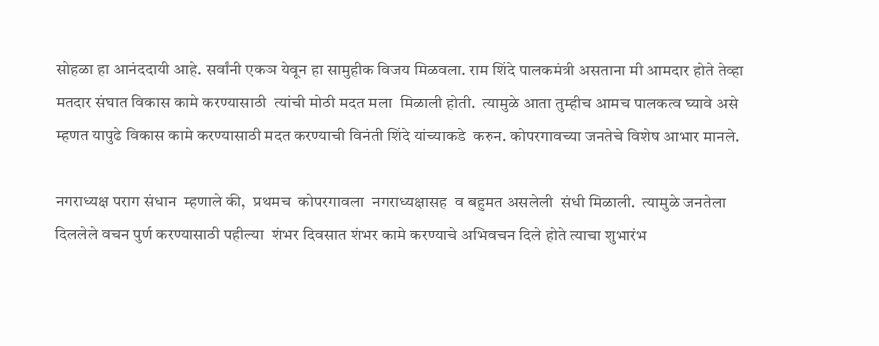सोहळा हा आनंददायी आहे. सर्वांनी एकञ येवून हा सामुहीक विजय मिळवला. राम शिंदे पालकमंत्री असताना मी आमदार होते तेव्हा मतदार संघात विकास कामे करण्यासाठी  त्यांची मोठी मदत मला  मिळाली होती.  त्यामुळे आता तुम्हीच आमच पालकत्व घ्यावे असे म्हणत यापुढे विकास कामे करण्यासाठी मदत करण्याची विनंती शिंदे यांच्याकडे  करुन. कोपरगावच्या जनतेचे विशेष आभार मानले.

नगराध्यक्ष पराग संधान  म्हणाले की,  प्रथमच  कोपरगावला  नगराध्यक्षासह  व बहुमत असलेली  संधी मिळाली.  त्यामुळे जनतेला दिललेले वचन पुर्ण करण्यासाठी पहील्या  शंभर दिवसात शंभर कामे करण्याचे अभिवचन दिले होते त्याचा शुभारंभ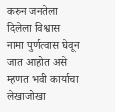करुन जनतेला दिलेला विश्वास नामा पुर्णत्वास घेवून जात आहोत असे म्हणत भवी कार्याचा लेखाजोखा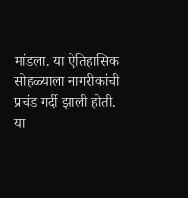मांडला. या ऐतिहासिक सोहळ्याला नागरीकांची प्रचंड गर्दी झाली होती. या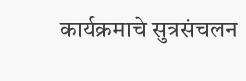कार्यक्रमाचे सुत्रसंचलन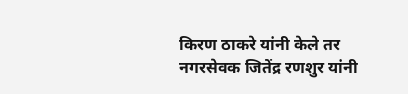किरण ठाकरे यांनी केले तर नगरसेवक जितेंद्र रणशुर यांनी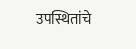उपस्थितांचे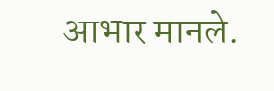आभार मानले.